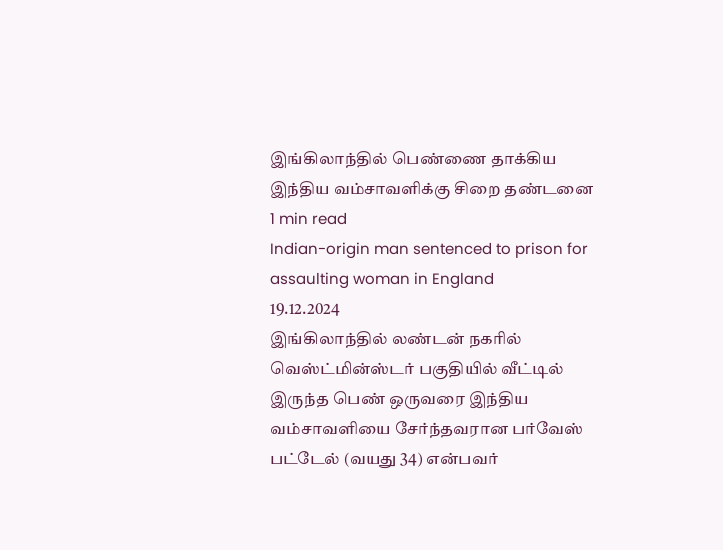இங்கிலாந்தில் பெண்ணை தாக்கிய இந்திய வம்சாவளிக்கு சிறை தண்டனை
1 min read
Indian-origin man sentenced to prison for assaulting woman in England
19.12.2024
இங்கிலாந்தில் லண்டன் நகரில் வெஸ்ட்மின்ஸ்டர் பகுதியில் வீட்டில் இருந்த பெண் ஒருவரை இந்திய வம்சாவளியை சேர்ந்தவரான பர்வேஸ் பட்டேல் (வயது 34) என்பவர்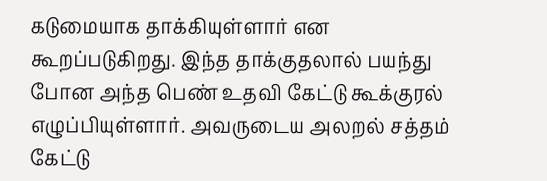கடுமையாக தாக்கியுள்ளார் என கூறப்படுகிறது. இந்த தாக்குதலால் பயந்து போன அந்த பெண் உதவி கேட்டு கூக்குரல் எழுப்பியுள்ளார். அவருடைய அலறல் சத்தம் கேட்டு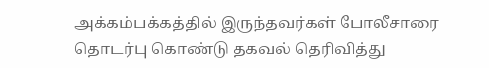அக்கம்பக்கத்தில் இருந்தவர்கள் போலீசாரை தொடர்பு கொண்டு தகவல் தெரிவித்து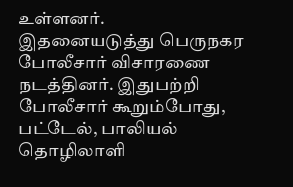உள்ளனர்.
இதனையடுத்து பெருநகர போலீசார் விசாரணை நடத்தினர். இதுபற்றி போலீசார் கூறும்போது, பட்டேல், பாலியல் தொழிலாளி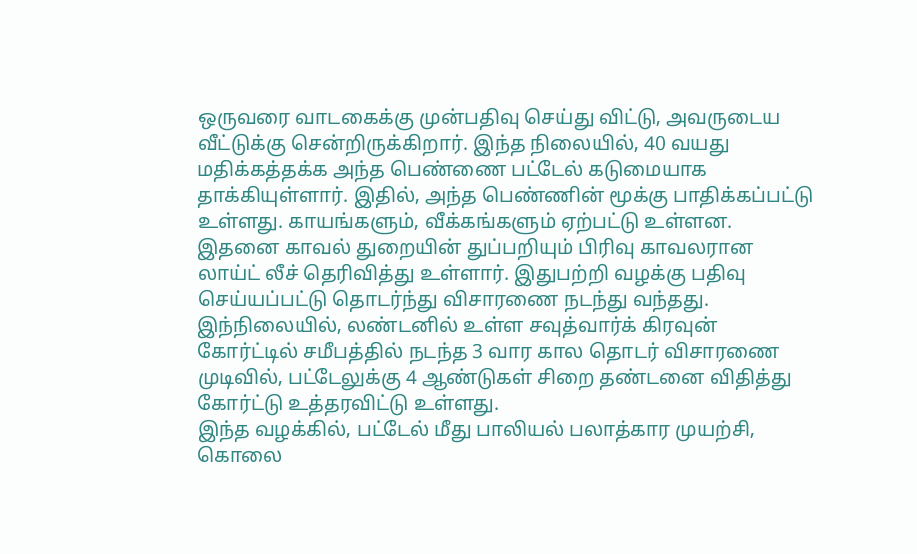ஒருவரை வாடகைக்கு முன்பதிவு செய்து விட்டு, அவருடைய வீட்டுக்கு சென்றிருக்கிறார். இந்த நிலையில், 40 வயது மதிக்கத்தக்க அந்த பெண்ணை பட்டேல் கடுமையாக தாக்கியுள்ளார். இதில், அந்த பெண்ணின் மூக்கு பாதிக்கப்பட்டு உள்ளது. காயங்களும், வீக்கங்களும் ஏற்பட்டு உள்ளன.
இதனை காவல் துறையின் துப்பறியும் பிரிவு காவலரான லாய்ட் லீச் தெரிவித்து உள்ளார். இதுபற்றி வழக்கு பதிவு செய்யப்பட்டு தொடர்ந்து விசாரணை நடந்து வந்தது. இந்நிலையில், லண்டனில் உள்ள சவுத்வார்க் கிரவுன் கோர்ட்டில் சமீபத்தில் நடந்த 3 வார கால தொடர் விசாரணை முடிவில், பட்டேலுக்கு 4 ஆண்டுகள் சிறை தண்டனை விதித்து கோர்ட்டு உத்தரவிட்டு உள்ளது.
இந்த வழக்கில், பட்டேல் மீது பாலியல் பலாத்கார முயற்சி, கொலை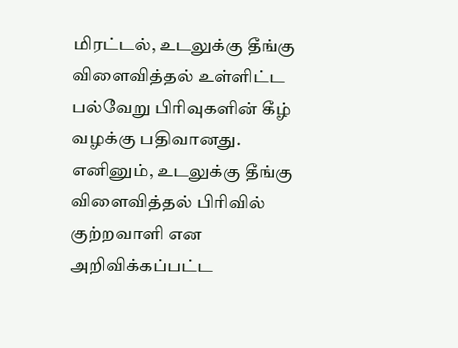மிரட்டல், உடலுக்கு தீங்கு விளைவித்தல் உள்ளிட்ட பல்வேறு பிரிவுகளின் கீழ் வழக்கு பதிவானது. எனினும், உடலுக்கு தீங்கு விளைவித்தல் பிரிவில் குற்றவாளி என அறிவிக்கப்பட்ட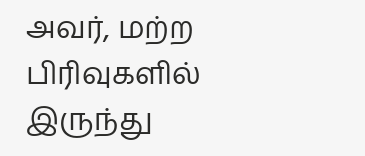அவர், மற்ற பிரிவுகளில் இருந்து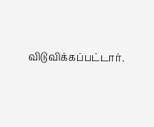விடுவிக்கப்பட்டார்.